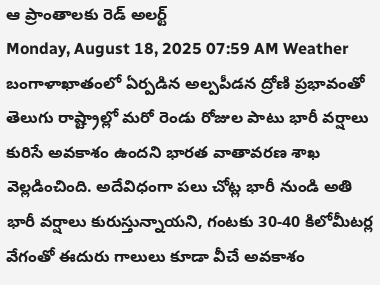ఆ ప్రాంతాలకు రెడ్ అలర్ట్
Monday, August 18, 2025 07:59 AM Weather
బంగాళాఖాతంలో ఏర్పడిన అల్పపీడన ద్రోణి ప్రభావంతో తెలుగు రాష్ట్రాల్లో మరో రెండు రోజుల పాటు భారీ వర్షాలు కురిసే అవకాశం ఉందని భారత వాతావరణ శాఖ వెల్లడించింది. అదేవిధంగా పలు చోట్ల భారీ నుండి అతి భారీ వర్షాలు కురుస్తున్నాయని, గంటకు 30-40 కిలోమీటర్ల వేగంతో ఈదురు గాలులు కూడా వీచే అవకాశం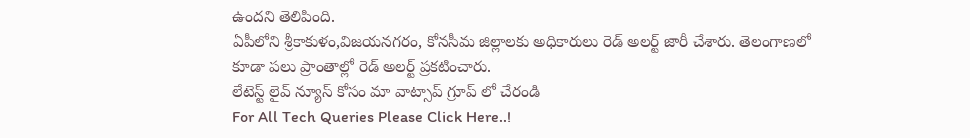ఉందని తెలిపింది.
ఏపీలోని శ్రీకాకుళం,విజయనగరం, కోనసీమ జిల్లాలకు అధికారులు రెడ్ అలర్ట్ జారీ చేశారు. తెలంగాణలో కూడా పలు ప్రాంతాల్లో రెడ్ అలర్ట్ ప్రకటించారు.
లేటెస్ట్ లైవ్ న్యూస్ కోసం మా వాట్సాప్ గ్రూప్ లో చేరండి
For All Tech Queries Please Click Here..!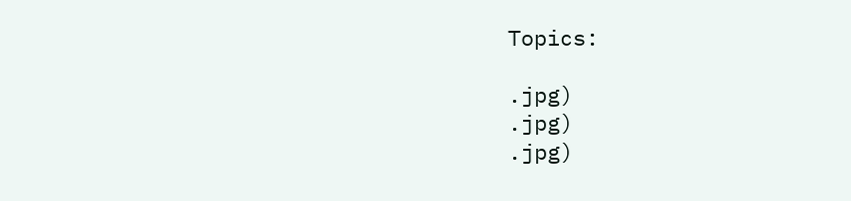Topics:

.jpg)
.jpg)
.jpg)